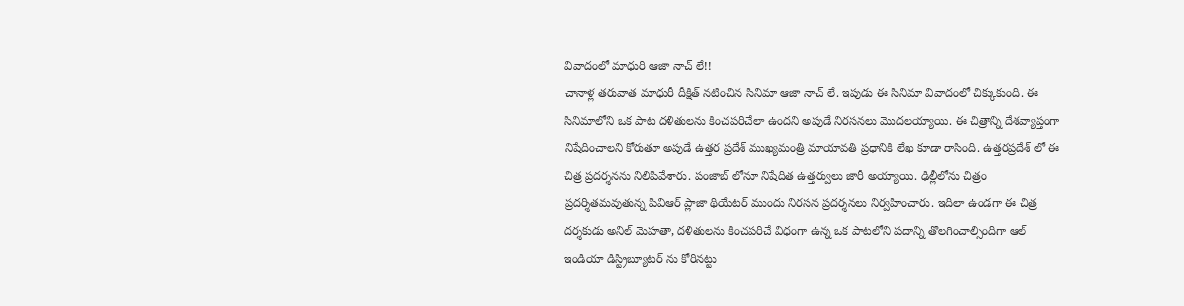వివాదంలో మాధురి ఆజా నాచ్ లే!!
చానాళ్ల తరువాత మాధురీ దీక్షిత్ నటించిన సినిమా ఆజా నాచ్ లే. ఇపుడు ఈ సినిమా వివాదంలో చిక్కుకుంది. ఈ సినిమాలోని ఒక పాట దళితులను కించపరిచేలా ఉందని అపుడే నిరసనలు మొదలయ్యాయి. ఈ చిత్రాన్ని దేశవ్యాప్తంగా నిషేదించాలని కోరుతూ అపుడే ఉత్తర ప్రదేశ్ ముఖ్యమంత్రి మాయావతి ప్రధానికి లేఖ కూడా రాసింది. ఉత్తరప్రదేశ్ లో ఈ చిత్ర ప్రదర్శనను నిలిపివేశారు. పంజాబ్ లోనూ నిషేదిత ఉత్తర్వులు జారీ అయ్యాయి. ఢిల్లీలోను చిత్రం ప్రదర్శితమవుతున్న పివిఆర్ ప్లాజా థియేటర్ ముందు నిరసన ప్రదర్శనలు నిర్వహించారు. ఇదిలా ఉండగా ఈ చిత్ర దర్శకుడు అనిల్ మెహతా, దళితులను కించపరిచే విధంగా ఉన్న ఒక పాటలోని పదాన్ని తొలగించాల్సిందిగా ఆల్ ఇండియా డిస్ట్రిబ్యూటర్ ను కోరినట్టు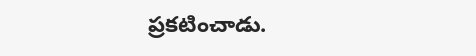ప్రకటించాడు.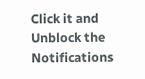Click it and Unblock the Notifications